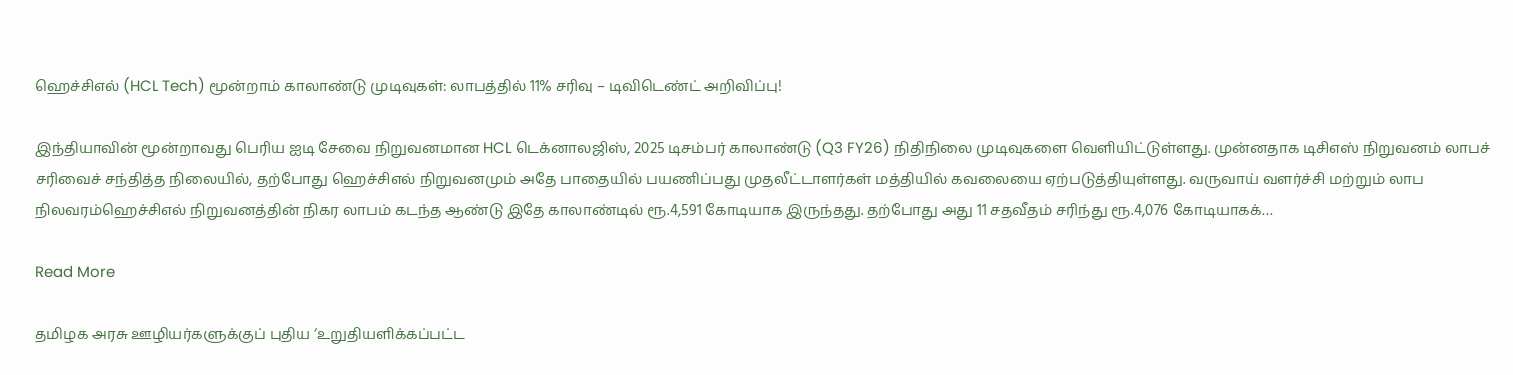ஹெச்சிஎல் (HCL Tech) மூன்றாம் காலாண்டு முடிவுகள்: லாபத்தில் 11% சரிவு – டிவிடெண்ட் அறிவிப்பு!

இந்தியாவின் மூன்றாவது பெரிய ஐடி சேவை நிறுவனமான HCL டெக்னாலஜிஸ், 2025 டிசம்பர் காலாண்டு (Q3 FY26) நிதிநிலை முடிவுகளை வெளியிட்டுள்ளது. முன்னதாக டிசிஎஸ் நிறுவனம் லாபச் சரிவைச் சந்தித்த நிலையில், தற்போது ஹெச்சிஎல் நிறுவனமும் அதே பாதையில் பயணிப்பது முதலீட்டாளர்கள் மத்தியில் கவலையை ஏற்படுத்தியுள்ளது. வருவாய் வளர்ச்சி மற்றும் லாப நிலவரம்ஹெச்சிஎல் நிறுவனத்தின் நிகர லாபம் கடந்த ஆண்டு இதே காலாண்டில் ரூ.4,591 கோடியாக இருந்தது. தற்போது அது 11 சதவீதம் சரிந்து ரூ.4,076 கோடியாகக்…

Read More

தமிழக அரசு ஊழியர்களுக்குப் புதிய ‘உறுதியளிக்கப்பட்ட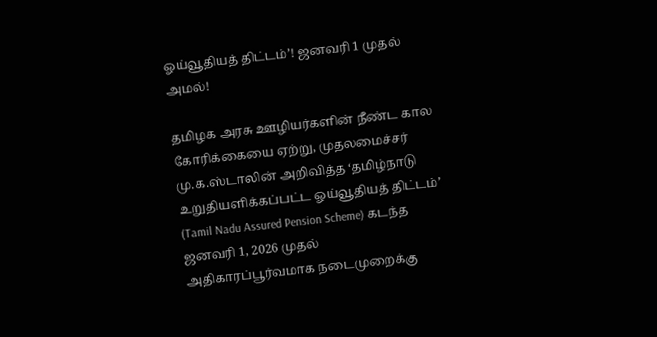ஓய்வூதியத் திட்டம்’! ஜனவரி 1 முதல் அமல்!

தமிழக அரசு ஊழியர்களின் நீண்ட கால கோரிக்கையை ஏற்று, முதலமைச்சர் மு.க.ஸ்டாலின் அறிவித்த ‘தமிழ்நாடு உறுதியளிக்கப்பட்ட ஓய்வூதியத் திட்டம்’ (Tamil Nadu Assured Pension Scheme) கடந்த ஜனவரி 1, 2026 முதல் அதிகாரப்பூர்வமாக நடைமுறைக்கு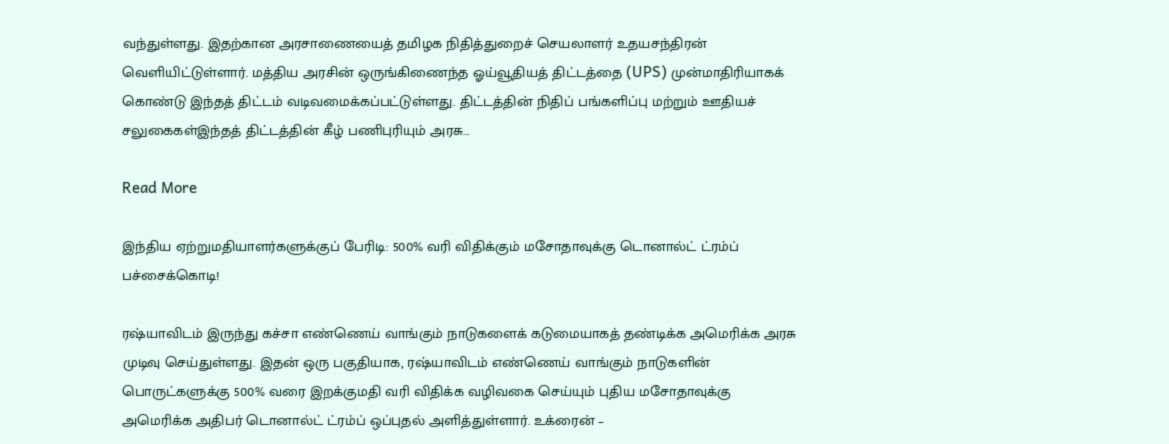வந்துள்ளது. இதற்கான அரசாணையைத் தமிழக நிதித்துறைச் செயலாளர் உதயசந்திரன் வெளியிட்டுள்ளார். மத்திய அரசின் ஒருங்கிணைந்த ஓய்வூதியத் திட்டத்தை (UPS) முன்மாதிரியாகக் கொண்டு இந்தத் திட்டம் வடிவமைக்கப்பட்டுள்ளது. திட்டத்தின் நிதிப் பங்களிப்பு மற்றும் ஊதியச் சலுகைகள்இந்தத் திட்டத்தின் கீழ் பணிபுரியும் அரசு…

Read More

இந்திய ஏற்றுமதியாளர்களுக்குப் பேரிடி: 500% வரி விதிக்கும் மசோதாவுக்கு டொனால்ட் ட்ரம்ப் பச்சைக்கொடி!

ரஷ்யாவிடம் இருந்து கச்சா எண்ணெய் வாங்கும் நாடுகளைக் கடுமையாகத் தண்டிக்க அமெரிக்க அரசு முடிவு செய்துள்ளது. இதன் ஒரு பகுதியாக, ரஷ்யாவிடம் எண்ணெய் வாங்கும் நாடுகளின் பொருட்களுக்கு 500% வரை இறக்குமதி வரி விதிக்க வழிவகை செய்யும் புதிய மசோதாவுக்கு அமெரிக்க அதிபர் டொனால்ட் ட்ரம்ப் ஒப்புதல் அளித்துள்ளார். உக்ரைன் –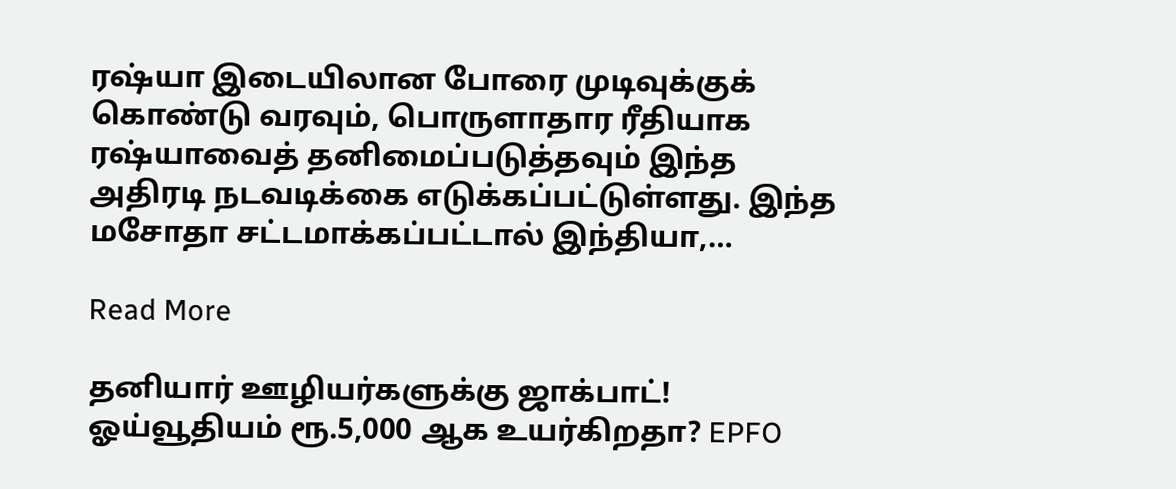ரஷ்யா இடையிலான போரை முடிவுக்குக் கொண்டு வரவும், பொருளாதார ரீதியாக ரஷ்யாவைத் தனிமைப்படுத்தவும் இந்த அதிரடி நடவடிக்கை எடுக்கப்பட்டுள்ளது. இந்த மசோதா சட்டமாக்கப்பட்டால் இந்தியா,…

Read More

தனியார் ஊழியர்களுக்கு ஜாக்பாட்! ஓய்வூதியம் ரூ.5,000 ஆக உயர்கிறதா? EPFO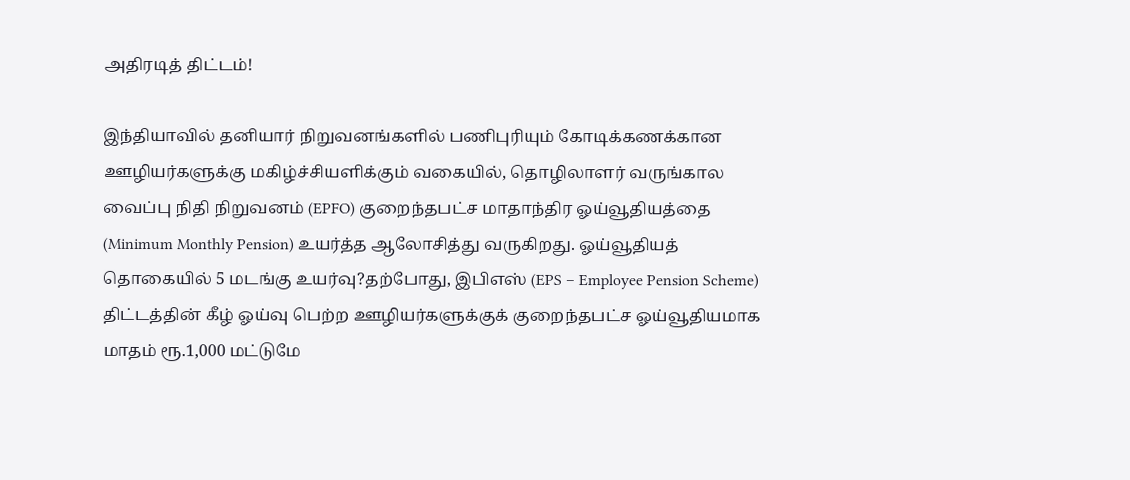அதிரடித் திட்டம்!

இந்தியாவில் தனியார் நிறுவனங்களில் பணிபுரியும் கோடிக்கணக்கான ஊழியர்களுக்கு மகிழ்ச்சியளிக்கும் வகையில், தொழிலாளர் வருங்கால வைப்பு நிதி நிறுவனம் (EPFO) குறைந்தபட்ச மாதாந்திர ஓய்வூதியத்தை (Minimum Monthly Pension) உயர்த்த ஆலோசித்து வருகிறது. ஓய்வூதியத் தொகையில் 5 மடங்கு உயர்வு?தற்போது, இபிஎஸ் (EPS – Employee Pension Scheme) திட்டத்தின் கீழ் ஓய்வு பெற்ற ஊழியர்களுக்குக் குறைந்தபட்ச ஓய்வூதியமாக மாதம் ரூ.1,000 மட்டுமே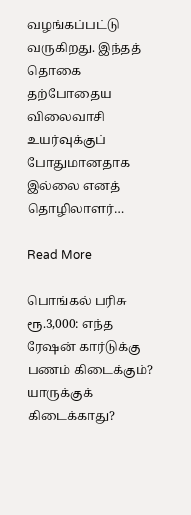வழங்கப்பட்டு வருகிறது. இந்தத் தொகை தற்போதைய விலைவாசி உயர்வுக்குப் போதுமானதாக இல்லை எனத் தொழிலாளர்…

Read More

பொங்கல் பரிசு ரூ.3,000: எந்த ரேஷன் கார்டுக்கு பணம் கிடைக்கும்? யாருக்குக் கிடைக்காது?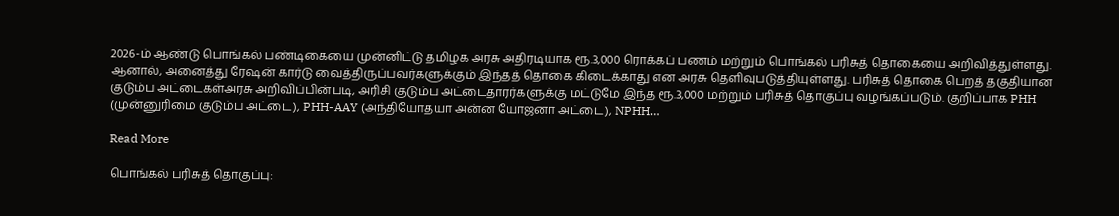2026-ம் ஆண்டு பொங்கல் பண்டிகையை முன்னிட்டு தமிழக அரசு அதிரடியாக ரூ.3,000 ரொக்கப் பணம் மற்றும் பொங்கல் பரிசுத் தொகையை அறிவித்துள்ளது. ஆனால், அனைத்து ரேஷன் கார்டு வைத்திருப்பவர்களுக்கும் இந்தத் தொகை கிடைக்காது என அரசு தெளிவுபடுத்தியுள்ளது. பரிசுத் தொகை பெறத் தகுதியான குடும்ப அட்டைகள்அரசு அறிவிப்பின்படி, அரிசி குடும்ப அட்டைதாரர்களுக்கு மட்டுமே இந்த ரூ.3,000 மற்றும் பரிசுத் தொகுப்பு வழங்கப்படும். குறிப்பாக PHH (முன்னுரிமை குடும்ப அட்டை), PHH-AAY (அந்தியோதயா அன்ன யோஜனா அட்டை), NPHH…

Read More

பொங்கல் பரிசுத் தொகுப்பு: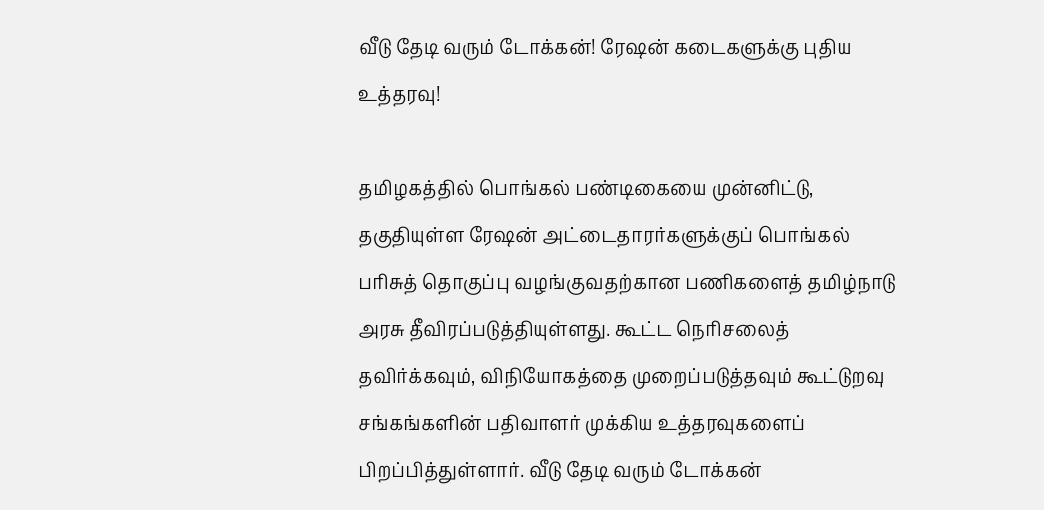வீடு தேடி வரும் டோக்கன்! ரேஷன் கடைகளுக்கு புதிய உத்தரவு!

தமிழகத்தில் பொங்கல் பண்டிகையை முன்னிட்டு, தகுதியுள்ள ரேஷன் அட்டைதாரர்களுக்குப் பொங்கல் பரிசுத் தொகுப்பு வழங்குவதற்கான பணிகளைத் தமிழ்நாடு அரசு தீவிரப்படுத்தியுள்ளது. கூட்ட நெரிசலைத் தவிர்க்கவும், விநியோகத்தை முறைப்படுத்தவும் கூட்டுறவு சங்கங்களின் பதிவாளர் முக்கிய உத்தரவுகளைப் பிறப்பித்துள்ளார். வீடு தேடி வரும் டோக்கன்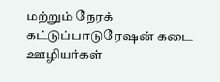மற்றும் நேரக் கட்டுப்பாடுரேஷன் கடை ஊழியர்கள்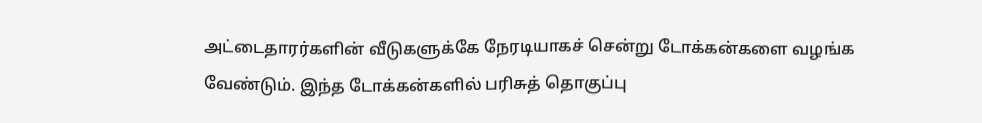அட்டைதாரர்களின் வீடுகளுக்கே நேரடியாகச் சென்று டோக்கன்களை வழங்க வேண்டும். இந்த டோக்கன்களில் பரிசுத் தொகுப்பு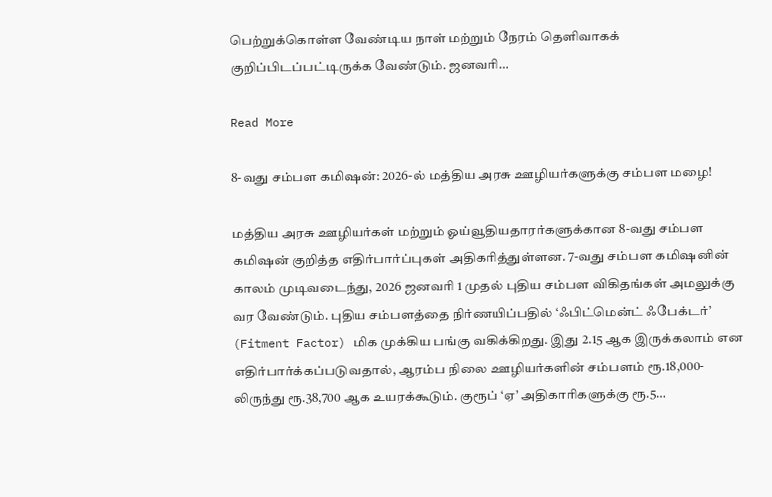பெற்றுக்கொள்ள வேண்டிய நாள் மற்றும் நேரம் தெளிவாகக் குறிப்பிடப்பட்டிருக்க வேண்டும். ஜனவரி…

Read More

8-வது சம்பள கமிஷன்: 2026-ல் மத்திய அரசு ஊழியர்களுக்கு சம்பள மழை!

மத்திய அரசு ஊழியர்கள் மற்றும் ஓய்வூதியதாரர்களுக்கான 8-வது சம்பள கமிஷன் குறித்த எதிர்பார்ப்புகள் அதிகரித்துள்ளன. 7-வது சம்பள கமிஷனின் காலம் முடிவடைந்து, 2026 ஜனவரி 1 முதல் புதிய சம்பள விகிதங்கள் அமலுக்கு வர வேண்டும். புதிய சம்பளத்தை நிர்ணயிப்பதில் ‘ஃபிட்மென்ட் ஃபேக்டர்’ (Fitment Factor) மிக முக்கிய பங்கு வகிக்கிறது. இது 2.15 ஆக இருக்கலாம் என எதிர்பார்க்கப்படுவதால், ஆரம்ப நிலை ஊழியர்களின் சம்பளம் ரூ.18,000-லிருந்து ரூ.38,700 ஆக உயரக்கூடும். குரூப் ‘ஏ’ அதிகாரிகளுக்கு ரூ.5…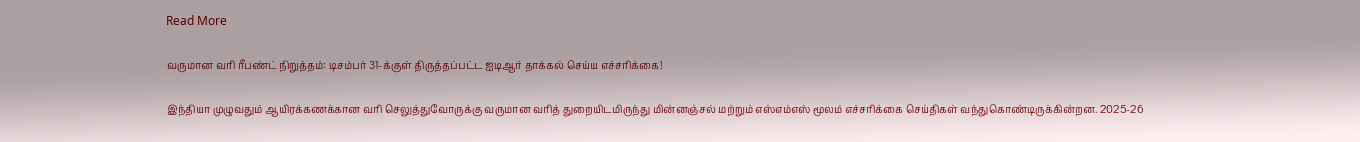Read More

வருமான வரி ரீபண்ட் நிறுத்தம்: டிசம்பர் 31-க்குள் திருத்தப்பட்ட ஐடிஆர் தாக்கல் செய்ய எச்சரிக்கை!

இந்தியா முழுவதும் ஆயிரக்கணக்கான வரி செலுத்துவோருக்கு வருமான வரித் துறையிடமிருந்து மின்னஞ்சல் மற்றும் எஸ்எம்எஸ் மூலம் எச்சரிக்கை செய்திகள் வந்துகொண்டிருக்கின்றன. 2025-26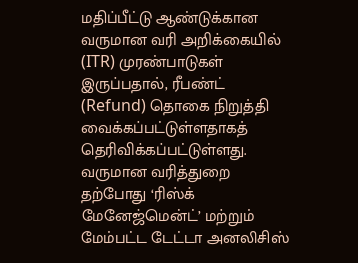மதிப்பீட்டு ஆண்டுக்கான வருமான வரி அறிக்கையில் (ITR) முரண்பாடுகள் இருப்பதால், ரீபண்ட் (Refund) தொகை நிறுத்தி வைக்கப்பட்டுள்ளதாகத் தெரிவிக்கப்பட்டுள்ளது. வருமான வரித்துறை தற்போது ‘ரிஸ்க் மேனேஜ்மென்ட்’ மற்றும் மேம்பட்ட டேட்டா அனலிசிஸ்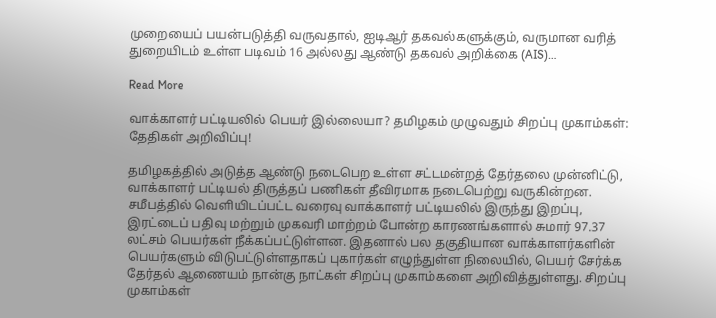முறையைப் பயன்படுத்தி வருவதால், ஐடிஆர் தகவல்களுக்கும், வருமான வரித் துறையிடம் உள்ள படிவம் 16 அல்லது ஆண்டு தகவல் அறிக்கை (AIS)…

Read More

வாக்காளர் பட்டியலில் பெயர் இல்லையா? தமிழகம் முழுவதும் சிறப்பு முகாம்கள்: தேதிகள் அறிவிப்பு!

தமிழகத்தில் அடுத்த ஆண்டு நடைபெற உள்ள சட்டமன்றத் தேர்தலை முன்னிட்டு, வாக்காளர் பட்டியல் திருத்தப் பணிகள் தீவிரமாக நடைபெற்று வருகின்றன. சமீபத்தில் வெளியிடப்பட்ட வரைவு வாக்காளர் பட்டியலில் இருந்து இறப்பு, இரட்டைப் பதிவு மற்றும் முகவரி மாற்றம் போன்ற காரணங்களால் சுமார் 97.37 லட்சம் பெயர்கள் நீக்கப்பட்டுள்ளன. இதனால் பல தகுதியான வாக்காளர்களின் பெயர்களும் விடுபட்டுள்ளதாகப் புகார்கள் எழுந்துள்ள நிலையில், பெயர் சேர்க்க  தேர்தல் ஆணையம் நான்கு நாட்கள் சிறப்பு முகாம்களை அறிவித்துள்ளது. சிறப்பு முகாம்கள்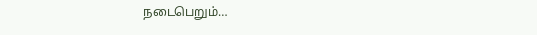நடைபெறும்…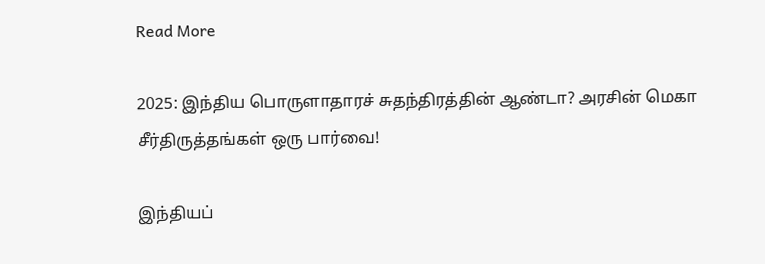Read More

2025: இந்திய பொருளாதாரச் சுதந்திரத்தின் ஆண்டா? அரசின் மெகா சீர்திருத்தங்கள் ஒரு பார்வை!

இந்தியப்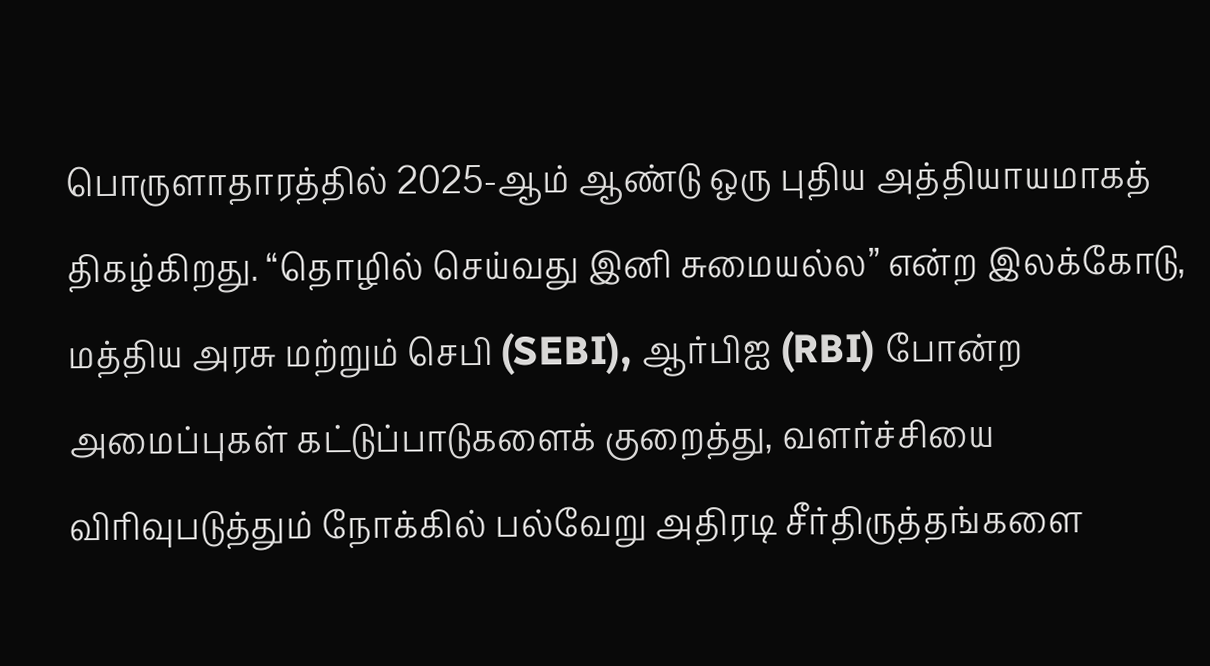பொருளாதாரத்தில் 2025-ஆம் ஆண்டு ஒரு புதிய அத்தியாயமாகத் திகழ்கிறது. “தொழில் செய்வது இனி சுமையல்ல” என்ற இலக்கோடு, மத்திய அரசு மற்றும் செபி (SEBI), ஆர்பிஐ (RBI) போன்ற அமைப்புகள் கட்டுப்பாடுகளைக் குறைத்து, வளர்ச்சியை விரிவுபடுத்தும் நோக்கில் பல்வேறு அதிரடி சீர்திருத்தங்களை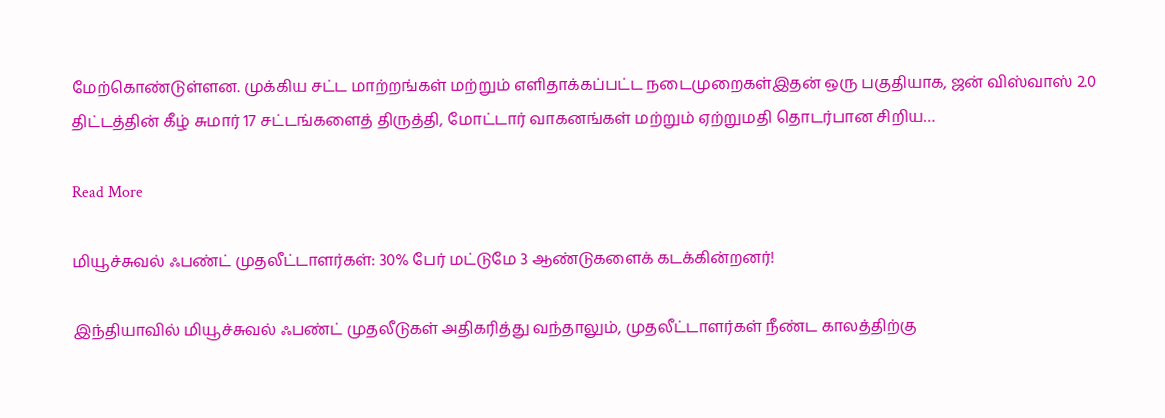மேற்கொண்டுள்ளன. முக்கிய சட்ட மாற்றங்கள் மற்றும் எளிதாக்கப்பட்ட நடைமுறைகள்இதன் ஒரு பகுதியாக, ஜன் விஸ்வாஸ் 2.0 திட்டத்தின் கீழ் சுமார் 17 சட்டங்களைத் திருத்தி, மோட்டார் வாகனங்கள் மற்றும் ஏற்றுமதி தொடர்பான சிறிய…

Read More

மியூச்சுவல் ஃபண்ட் முதலீட்டாளர்கள்: 30% பேர் மட்டுமே 3 ஆண்டுகளைக் கடக்கின்றனர்!

இந்தியாவில் மியூச்சுவல் ஃபண்ட் முதலீடுகள் அதிகரித்து வந்தாலும், முதலீட்டாளர்கள் நீண்ட காலத்திற்கு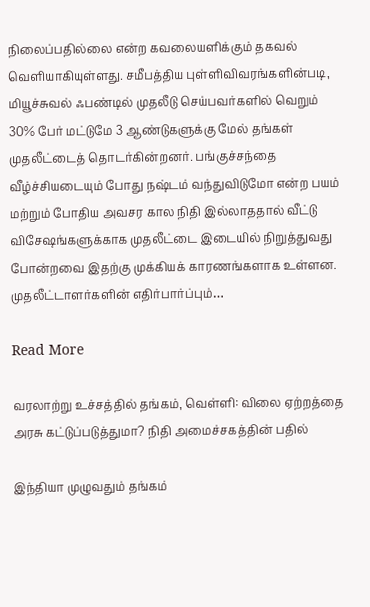நிலைப்பதில்லை என்ற கவலையளிக்கும் தகவல் வெளியாகியுள்ளது. சமீபத்திய புள்ளிவிவரங்களின்படி, மியூச்சுவல் ஃபண்டில் முதலீடு செய்பவர்களில் வெறும் 30% பேர் மட்டுமே 3 ஆண்டுகளுக்கு மேல் தங்கள் முதலீட்டைத் தொடர்கின்றனர். பங்குச்சந்தை வீழ்ச்சியடையும் போது நஷ்டம் வந்துவிடுமோ என்ற பயம் மற்றும் போதிய அவசர கால நிதி இல்லாததால் வீட்டு விசேஷங்களுக்காக முதலீட்டை இடையில் நிறுத்துவது போன்றவை இதற்கு முக்கியக் காரணங்களாக உள்ளன. முதலீட்டாளர்களின் எதிர்பார்ப்பும்…

Read More

வரலாற்று உச்சத்தில் தங்கம், வெள்ளி: விலை ஏற்றத்தை அரசு கட்டுப்படுத்துமா? நிதி அமைச்சகத்தின் பதில்

இந்தியா முழுவதும் தங்கம்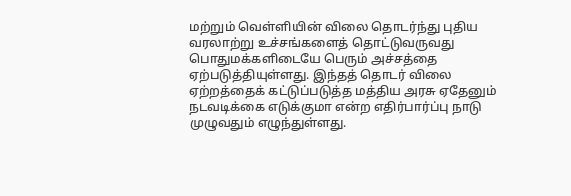மற்றும் வெள்ளியின் விலை தொடர்ந்து புதிய வரலாற்று உச்சங்களைத் தொட்டுவருவது பொதுமக்களிடையே பெரும் அச்சத்தை ஏற்படுத்தியுள்ளது. இந்தத் தொடர் விலை ஏற்றத்தைக் கட்டுப்படுத்த மத்திய அரசு ஏதேனும் நடவடிக்கை எடுக்குமா என்ற எதிர்பார்ப்பு நாடு முழுவதும் எழுந்துள்ளது.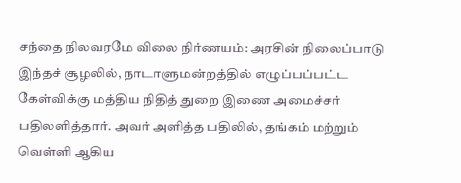சந்தை நிலவரமே விலை நிர்ணயம்: அரசின் நிலைப்பாடு இந்தச் சூழலில், நாடாளுமன்றத்தில் எழுப்பப்பட்ட கேள்விக்கு மத்திய நிதித் துறை இணை அமைச்சர் பதிலளித்தார். அவர் அளித்த பதிலில், தங்கம் மற்றும் வெள்ளி ஆகிய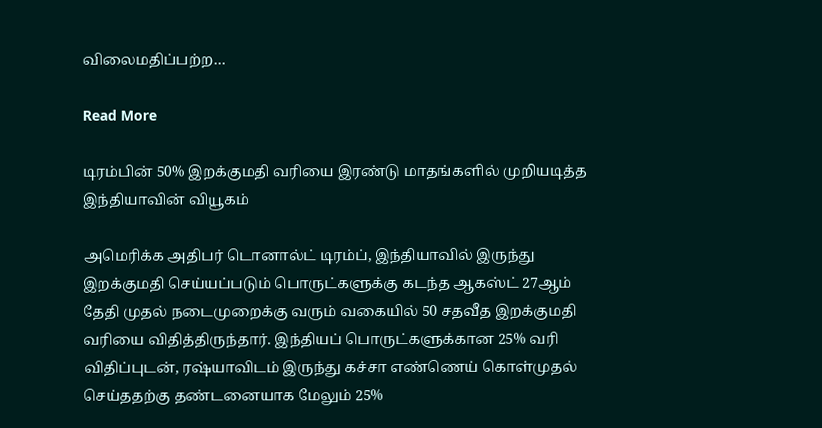விலைமதிப்பற்ற…

Read More

டிரம்பின் 50% இறக்குமதி வரியை இரண்டு மாதங்களில் முறியடித்த இந்தியாவின் வியூகம்

அமெரிக்க அதிபர் டொனால்ட் டிரம்ப், இந்தியாவில் இருந்து இறக்குமதி செய்யப்படும் பொருட்களுக்கு கடந்த ஆகஸ்ட் 27ஆம் தேதி முதல் நடைமுறைக்கு வரும் வகையில் 50 சதவீத இறக்குமதி வரியை விதித்திருந்தார். இந்தியப் பொருட்களுக்கான 25% வரி விதிப்புடன், ரஷ்யாவிடம் இருந்து கச்சா எண்ணெய் கொள்முதல் செய்ததற்கு தண்டனையாக மேலும் 25%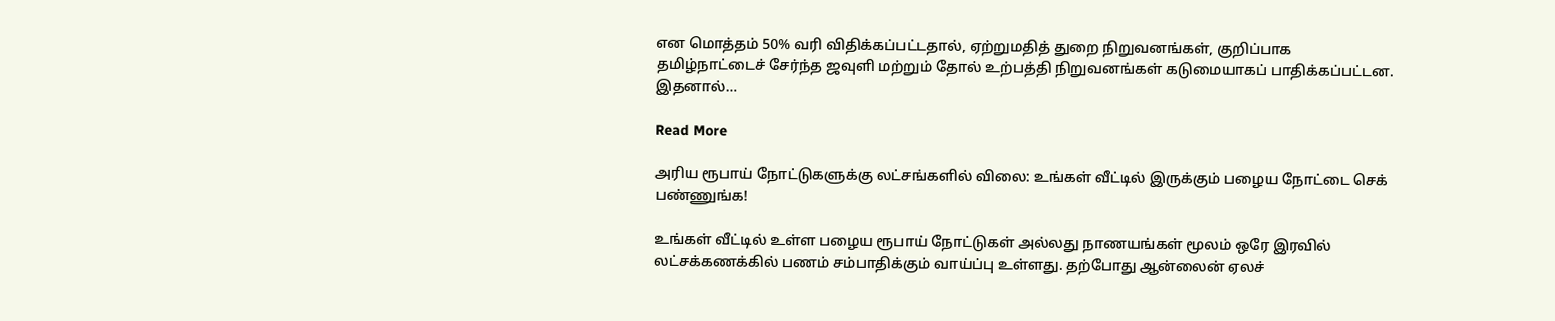என மொத்தம் 50% வரி விதிக்கப்பட்டதால், ஏற்றுமதித் துறை நிறுவனங்கள், குறிப்பாக தமிழ்நாட்டைச் சேர்ந்த ஜவுளி மற்றும் தோல் உற்பத்தி நிறுவனங்கள் கடுமையாகப் பாதிக்கப்பட்டன. இதனால்…

Read More

அரிய ரூபாய் நோட்டுகளுக்கு லட்சங்களில் விலை: உங்கள் வீட்டில் இருக்கும் பழைய நோட்டை செக் பண்ணுங்க!

உங்கள் வீட்டில் உள்ள பழைய ரூபாய் நோட்டுகள் அல்லது நாணயங்கள் மூலம் ஒரே இரவில் லட்சக்கணக்கில் பணம் சம்பாதிக்கும் வாய்ப்பு உள்ளது. தற்போது ஆன்லைன் ஏலச்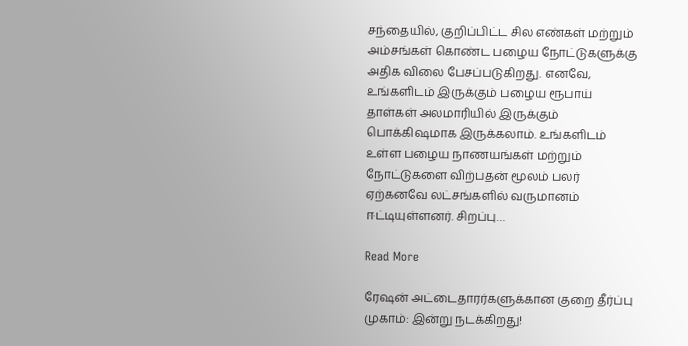சந்தையில், குறிப்பிட்ட சில எண்கள் மற்றும் அம்சங்கள் கொண்ட பழைய நோட்டுகளுக்கு அதிக விலை பேசப்படுகிறது. எனவே, உங்களிடம் இருக்கும் பழைய ரூபாய் தாள்கள் அலமாரியில் இருக்கும் பொக்கிஷமாக இருக்கலாம். உங்களிடம் உள்ள பழைய நாணயங்கள் மற்றும் நோட்டுகளை விற்பதன் மூலம் பலர் ஏற்கனவே லட்சங்களில் வருமானம் ஈட்டியுள்ளனர். சிறப்பு…

Read More

ரேஷன் அட்டைதாரர்களுக்கான குறை தீர்ப்பு முகாம்: இன்று நடக்கிறது!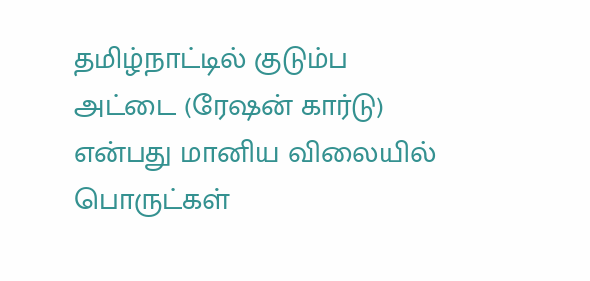தமிழ்நாட்டில் குடும்ப அட்டை (ரேஷன் கார்டு) என்பது மானிய விலையில் பொருட்கள்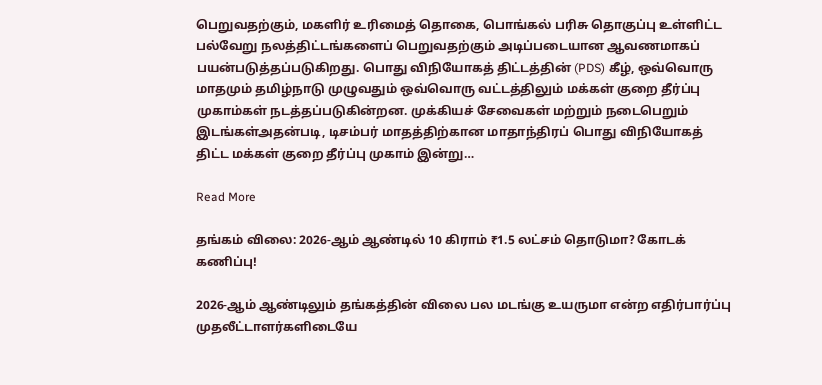பெறுவதற்கும், மகளிர் உரிமைத் தொகை, பொங்கல் பரிசு தொகுப்பு உள்ளிட்ட பல்வேறு நலத்திட்டங்களைப் பெறுவதற்கும் அடிப்படையான ஆவணமாகப் பயன்படுத்தப்படுகிறது. பொது விநியோகத் திட்டத்தின் (PDS) கீழ், ஒவ்வொரு மாதமும் தமிழ்நாடு முழுவதும் ஒவ்வொரு வட்டத்திலும் மக்கள் குறை தீர்ப்பு முகாம்கள் நடத்தப்படுகின்றன. முக்கியச் சேவைகள் மற்றும் நடைபெறும் இடங்கள்அதன்படி, டிசம்பர் மாதத்திற்கான மாதாந்திரப் பொது விநியோகத் திட்ட மக்கள் குறை தீர்ப்பு முகாம் இன்று…

Read More

தங்கம் விலை: 2026-ஆம் ஆண்டில் 10 கிராம் ₹1.5 லட்சம் தொடுமா? கோடக் கணிப்பு!

2026-ஆம் ஆண்டிலும் தங்கத்தின் விலை பல மடங்கு உயருமா என்ற எதிர்பார்ப்பு முதலீட்டாளர்களிடையே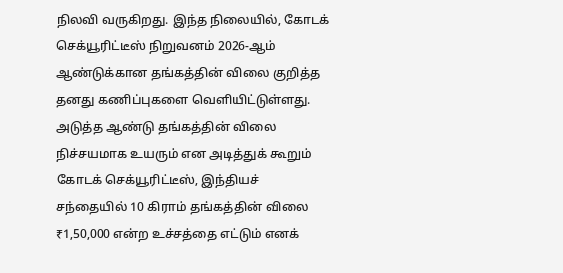நிலவி வருகிறது. இந்த நிலையில், கோடக் செக்யூரிட்டீஸ் நிறுவனம் 2026-ஆம் ஆண்டுக்கான தங்கத்தின் விலை குறித்த தனது கணிப்புகளை வெளியிட்டுள்ளது. அடுத்த ஆண்டு தங்கத்தின் விலை நிச்சயமாக உயரும் என அடித்துக் கூறும் கோடக் செக்யூரிட்டீஸ், இந்தியச் சந்தையில் 10 கிராம் தங்கத்தின் விலை ₹1,50,000 என்ற உச்சத்தை எட்டும் எனக்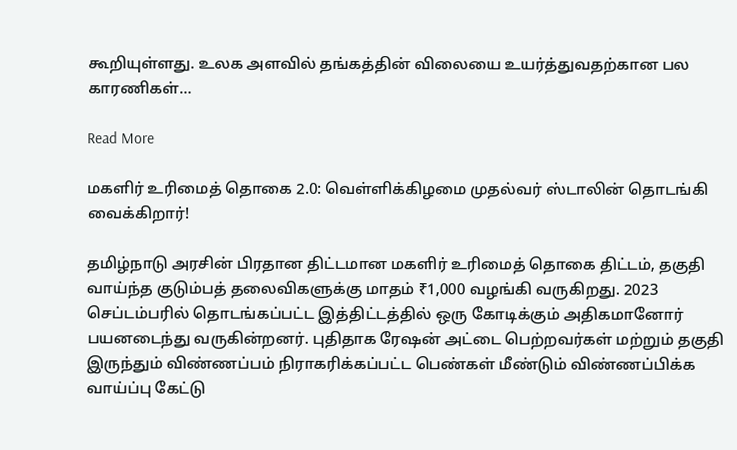கூறியுள்ளது. உலக அளவில் தங்கத்தின் விலையை உயர்த்துவதற்கான பல காரணிகள்…

Read More

மகளிர் உரிமைத் தொகை 2.0: வெள்ளிக்கிழமை முதல்வர் ஸ்டாலின் தொடங்கி வைக்கிறார்!

தமிழ்நாடு அரசின் பிரதான திட்டமான மகளிர் உரிமைத் தொகை திட்டம், தகுதி வாய்ந்த குடும்பத் தலைவிகளுக்கு மாதம் ₹1,000 வழங்கி வருகிறது. 2023 செப்டம்பரில் தொடங்கப்பட்ட இத்திட்டத்தில் ஒரு கோடிக்கும் அதிகமானோர் பயனடைந்து வருகின்றனர். புதிதாக ரேஷன் அட்டை பெற்றவர்கள் மற்றும் தகுதி இருந்தும் விண்ணப்பம் நிராகரிக்கப்பட்ட பெண்கள் மீண்டும் விண்ணப்பிக்க வாய்ப்பு கேட்டு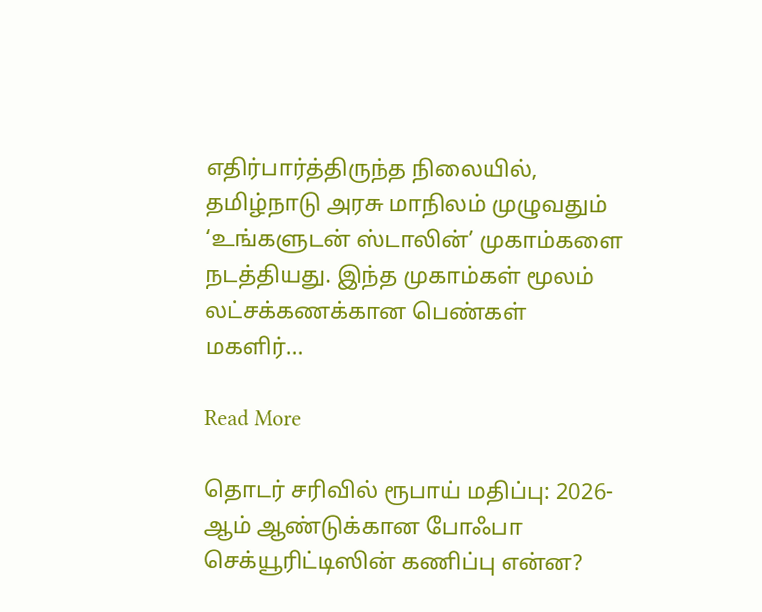எதிர்பார்த்திருந்த நிலையில், தமிழ்நாடு அரசு மாநிலம் முழுவதும் ‘உங்களுடன் ஸ்டாலின்’ முகாம்களை நடத்தியது. இந்த முகாம்கள் மூலம் லட்சக்கணக்கான பெண்கள் மகளிர்…

Read More

தொடர் சரிவில் ரூபாய் மதிப்பு: 2026-ஆம் ஆண்டுக்கான போஃபா செக்யூரிட்டிஸின் கணிப்பு என்ன?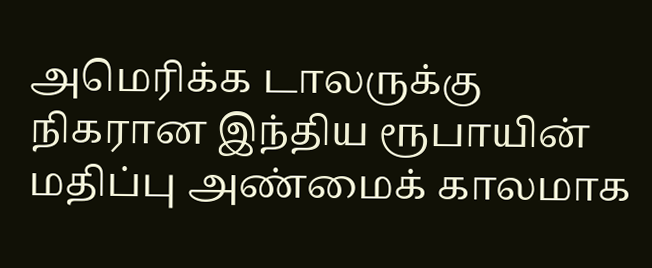அமெரிக்க டாலருக்கு நிகரான இந்திய ரூபாயின் மதிப்பு அண்மைக் காலமாக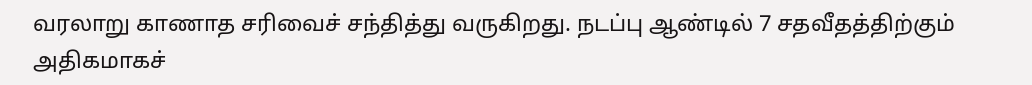வரலாறு காணாத சரிவைச் சந்தித்து வருகிறது. நடப்பு ஆண்டில் 7 சதவீதத்திற்கும் அதிகமாகச்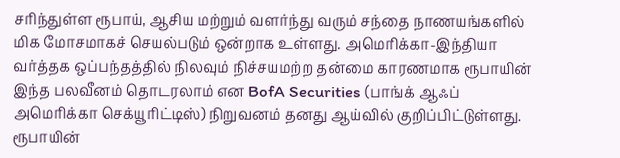சரிந்துள்ள ரூபாய், ஆசிய மற்றும் வளர்ந்து வரும் சந்தை நாணயங்களில் மிக மோசமாகச் செயல்படும் ஒன்றாக உள்ளது. அமெரிக்கா-இந்தியா வர்த்தக ஒப்பந்தத்தில் நிலவும் நிச்சயமற்ற தன்மை காரணமாக ரூபாயின் இந்த பலவீனம் தொடரலாம் என BofA Securities (பாங்க் ஆஃப் அமெரிக்கா செக்யூரிட்டிஸ்) நிறுவனம் தனது ஆய்வில் குறிப்பிட்டுள்ளது. ரூபாயின்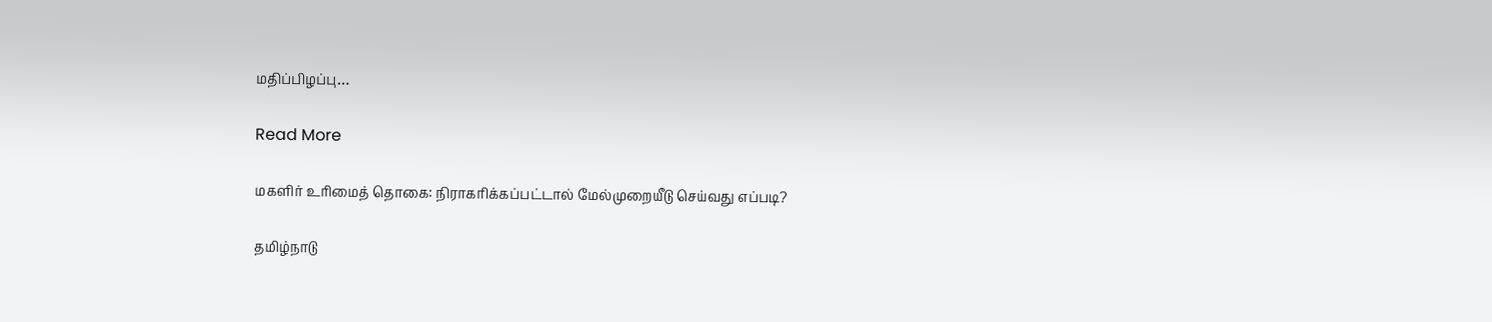மதிப்பிழப்பு…

Read More

மகளிர் உரிமைத் தொகை: நிராகரிக்கப்பட்டால் மேல்முறையீடு செய்வது எப்படி?

தமிழ்நாடு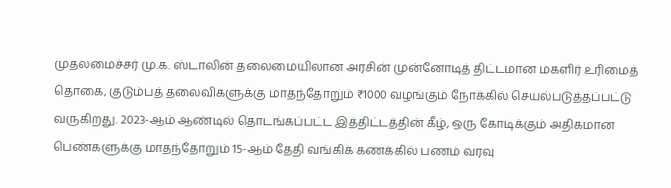முதலமைச்சர் மு.க. ஸ்டாலின் தலைமையிலான அரசின் முன்னோடித் திட்டமான மகளிர் உரிமைத் தொகை, குடும்பத் தலைவிகளுக்கு மாதந்தோறும் ₹1000 வழங்கும் நோக்கில் செயல்படுத்தப்பட்டு வருகிறது. 2023-ஆம் ஆண்டில் தொடங்கப்பட்ட இத்திட்டத்தின் கீழ், ஒரு கோடிக்கும் அதிகமான பெண்களுக்கு மாதந்தோறும் 15-ஆம் தேதி வங்கிக் கணக்கில் பணம் வரவு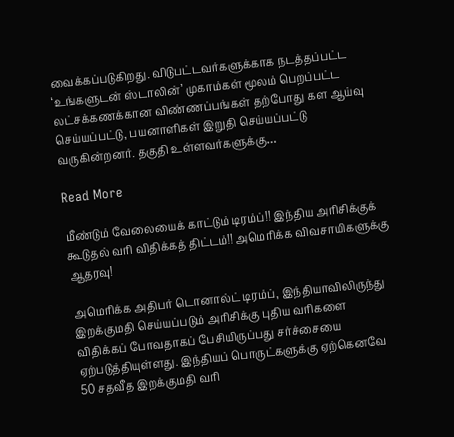வைக்கப்படுகிறது. விடுபட்டவர்களுக்காக நடத்தப்பட்ட ‘உங்களுடன் ஸ்டாலின்’ முகாம்கள் மூலம் பெறப்பட்ட லட்சக்கணக்கான விண்ணப்பங்கள் தற்போது கள ஆய்வு செய்யப்பட்டு, பயனாளிகள் இறுதி செய்யப்பட்டு வருகின்றனர். தகுதி உள்ளவர்களுக்கு…

Read More

மீண்டும் வேலையைக் காட்டும் டிரம்ப்!! இந்திய அரிசிக்குக் கூடுதல் வரி விதிக்கத் திட்டம்!! அமெரிக்க விவசாயிகளுக்கு ஆதரவு!

அமெரிக்க அதிபர் டொனால்ட் டிரம்ப், இந்தியாவிலிருந்து இறக்குமதி செய்யப்படும் அரிசிக்கு புதிய வரிகளை விதிக்கப் போவதாகப் பேசியிருப்பது சர்ச்சையை ஏற்படுத்தியுள்ளது. இந்தியப் பொருட்களுக்கு ஏற்கெனவே 50 சதவீத இறக்குமதி வரி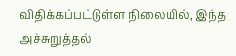விதிக்கப்பட்டுள்ள நிலையில், இந்த அச்சுறுத்தல்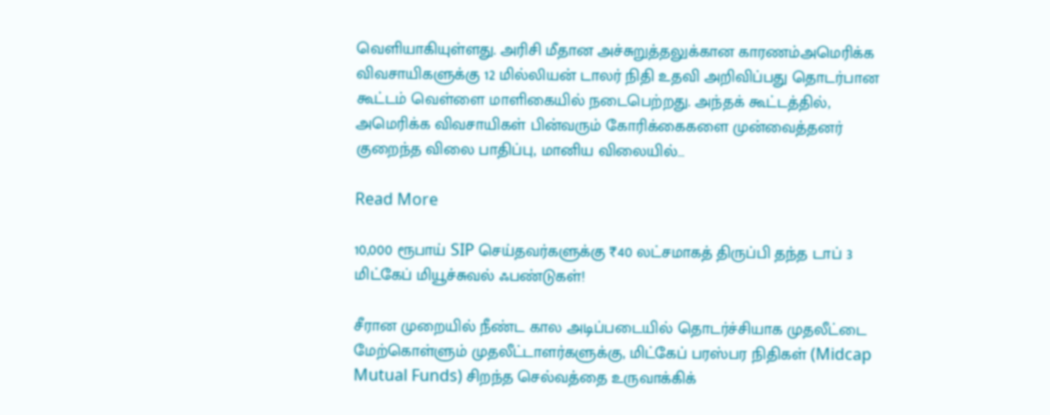வெளியாகியுள்ளது. அரிசி மீதான அச்சுறுத்தலுக்கான காரணம்அமெரிக்க விவசாயிகளுக்கு 12 மில்லியன் டாலர் நிதி உதவி அறிவிப்பது தொடர்பான கூட்டம் வெள்ளை மாளிகையில் நடைபெற்றது. அந்தக் கூட்டத்தில், அமெரிக்க விவசாயிகள் பின்வரும் கோரிக்கைகளை முன்வைத்தனர் குறைந்த விலை பாதிப்பு, மானிய விலையில்…

Read More

10,000 ரூபாய் SIP செய்தவர்களுக்கு ₹40 லட்சமாகத் திருப்பி தந்த டாப் 3 மிட்கேப் மியூச்சுவல் ஃபண்டுகள்!

சீரான முறையில் நீண்ட கால அடிப்படையில் தொடர்ச்சியாக முதலீட்டை மேற்கொள்ளும் முதலீட்டாளர்களுக்கு, மிட்கேப் பரஸ்பர நிதிகள் (Midcap Mutual Funds) சிறந்த செல்வத்தை உருவாக்கிக்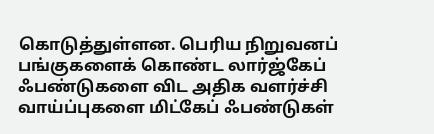கொடுத்துள்ளன. பெரிய நிறுவனப் பங்குகளைக் கொண்ட லார்ஜ்கேப் ஃபண்டுகளை விட அதிக வளர்ச்சி வாய்ப்புகளை மிட்கேப் ஃபண்டுகள்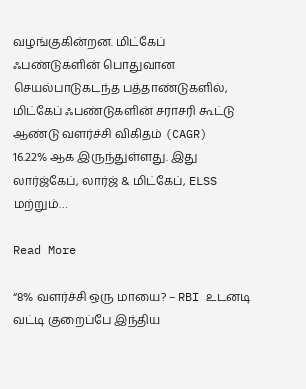வழங்குகின்றன. மிட்கேப் ஃபண்டுகளின் பொதுவான செயல்பாடுகடந்த பத்தாண்டுகளில், மிட்கேப் ஃபண்டுகளின் சராசரி கூட்டு ஆண்டு வளர்ச்சி விகிதம் (CAGR) 16.22% ஆக இருந்துள்ளது. இது லார்ஜ்கேப், லார்ஜ் & மிட்கேப், ELSS மற்றும்…

Read More

“8% வளர்ச்சி ஒரு மாயை? – RBI உடனடி வட்டி குறைப்பே இந்திய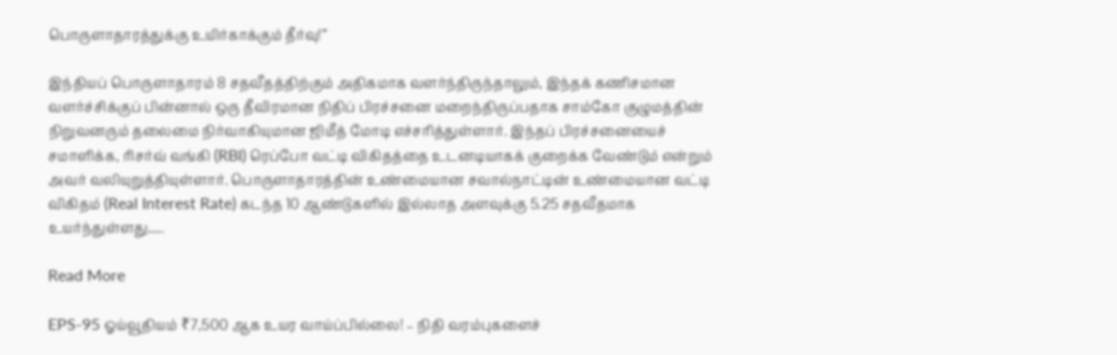பொருளாதாரத்துக்கு உயிர்காக்கும் தீர்வு!”

இந்தியப் பொருளாதாரம் 8 சதவீதத்திற்கும் அதிகமாக வளர்ந்திருந்தாலும், இந்தக் கணிசமான வளர்ச்சிக்குப் பின்னால் ஒரு தீவிரமான நிதிப் பிரச்சனை மறைந்திருப்பதாக சாம்கோ குழுமத்தின் நிறுவனரும் தலைமை நிர்வாகியுமான ஜிமீத் மோடி எச்சரித்துள்ளார். இந்தப் பிரச்சனையைச் சமாளிக்க, ரிசர்வ் வங்கி (RBI) ரெப்போ வட்டி விகிதத்தை உடனடியாகக் குறைக்க வேண்டும் என்றும் அவர் வலியுறுத்தியுள்ளார். பொருளாதாரத்தின் உண்மையான சவால்நாட்டின் உண்மையான வட்டி விகிதம் (Real Interest Rate) கடந்த 10 ஆண்டுகளில் இல்லாத அளவுக்கு 5.25 சதவீதமாக உயர்ந்துள்ளது….

Read More

EPS-95 ஓய்வூதியம் ₹7,500 ஆக உயர வாய்ப்பில்லை! – நிதி வரம்புகளைச்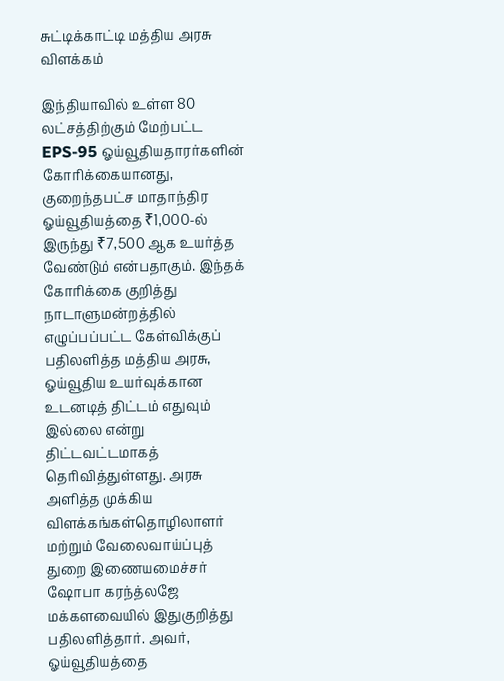சுட்டிக்காட்டி மத்திய அரசு விளக்கம்

இந்தியாவில் உள்ள 80 லட்சத்திற்கும் மேற்பட்ட EPS-95 ஓய்வூதியதாரர்களின் கோரிக்கையானது, குறைந்தபட்ச மாதாந்திர ஓய்வூதியத்தை ₹1,000-ல் இருந்து ₹7,500 ஆக உயர்த்த வேண்டும் என்பதாகும். இந்தக் கோரிக்கை குறித்து நாடாளுமன்றத்தில் எழுப்பப்பட்ட கேள்விக்குப் பதிலளித்த மத்திய அரசு, ஓய்வூதிய உயர்வுக்கான உடனடித் திட்டம் எதுவும் இல்லை என்று திட்டவட்டமாகத் தெரிவித்துள்ளது. அரசு அளித்த முக்கிய விளக்கங்கள்தொழிலாளர் மற்றும் வேலைவாய்ப்புத் துறை இணையமைச்சர் ஷோபா கரந்த்லஜே மக்களவையில் இதுகுறித்து பதிலளித்தார். அவர், ஓய்வூதியத்தை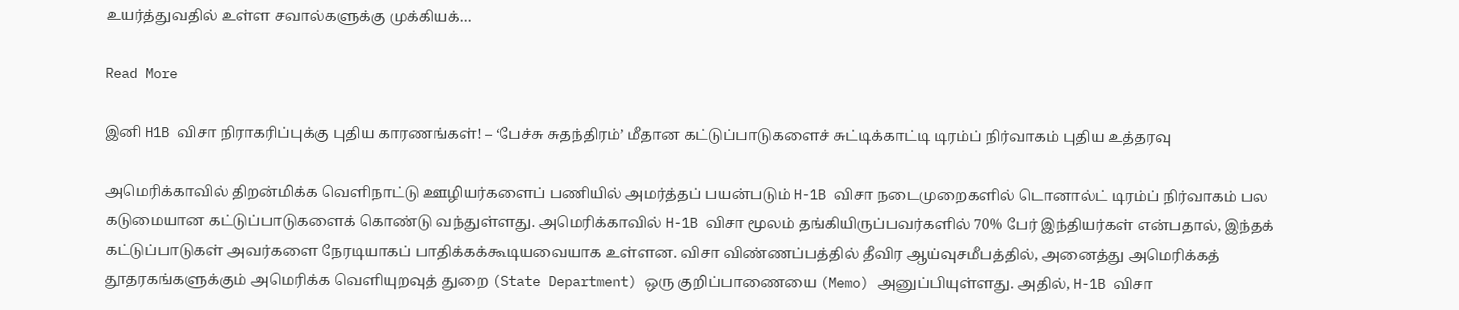உயர்த்துவதில் உள்ள சவால்களுக்கு முக்கியக்…

Read More

இனி H1B விசா நிராகரிப்புக்கு புதிய காரணங்கள்! – ‘பேச்சு சுதந்திரம்’ மீதான கட்டுப்பாடுகளைச் சுட்டிக்காட்டி டிரம்ப் நிர்வாகம் புதிய உத்தரவு

அமெரிக்காவில் திறன்மிக்க வெளிநாட்டு ஊழியர்களைப் பணியில் அமர்த்தப் பயன்படும் H-1B விசா நடைமுறைகளில் டொனால்ட் டிரம்ப் நிர்வாகம் பல கடுமையான கட்டுப்பாடுகளைக் கொண்டு வந்துள்ளது. அமெரிக்காவில் H-1B விசா மூலம் தங்கியிருப்பவர்களில் 70% பேர் இந்தியர்கள் என்பதால், இந்தக் கட்டுப்பாடுகள் அவர்களை நேரடியாகப் பாதிக்கக்கூடியவையாக உள்ளன. விசா விண்ணப்பத்தில் தீவிர ஆய்வுசமீபத்தில், அனைத்து அமெரிக்கத் தூதரகங்களுக்கும் அமெரிக்க வெளியுறவுத் துறை (State Department) ஒரு குறிப்பாணையை (Memo) அனுப்பியுள்ளது. அதில், H-1B விசா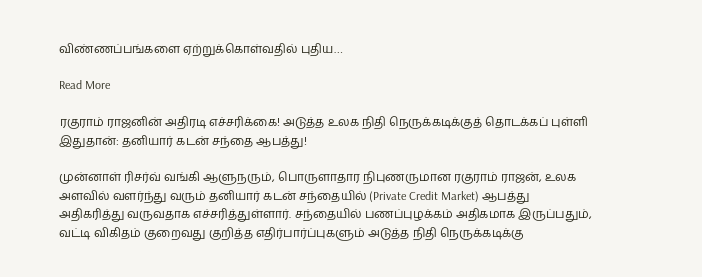விண்ணப்பங்களை ஏற்றுக்கொள்வதில் புதிய…

Read More

ரகுராம் ராஜனின் அதிரடி எச்சரிக்கை! அடுத்த உலக நிதி நெருக்கடிக்குத் தொடக்கப் புள்ளி இதுதான்: தனியார் கடன் சந்தை ஆபத்து!

முன்னாள் ரிசர்வ் வங்கி ஆளுநரும், பொருளாதார நிபுணருமான ரகுராம் ராஜன், உலக அளவில் வளர்ந்து வரும் தனியார் கடன் சந்தையில் (Private Credit Market) ஆபத்து அதிகரித்து வருவதாக எச்சரித்துள்ளார். சந்தையில் பணப்புழக்கம் அதிகமாக இருப்பதும், வட்டி விகிதம் குறைவது குறித்த எதிர்பார்ப்புகளும் அடுத்த நிதி நெருக்கடிக்கு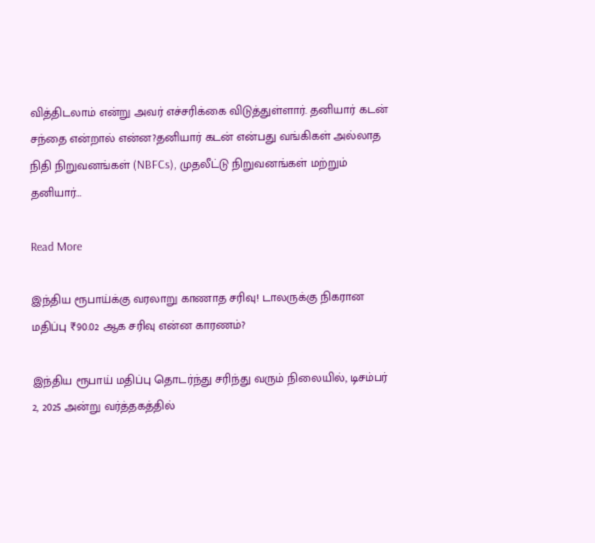வித்திடலாம் என்று அவர் எச்சரிக்கை விடுத்துள்ளார். தனியார் கடன் சந்தை என்றால் என்ன?தனியார் கடன் என்பது வங்கிகள் அல்லாத நிதி நிறுவனங்கள் (NBFCs), முதலீட்டு நிறுவனங்கள் மற்றும் தனியார்…

Read More

இந்திய ரூபாய்க்கு வரலாறு காணாத சரிவு! டாலருக்கு நிகரான மதிப்பு ₹90.02 ஆக சரிவு என்ன காரணம்?

இந்திய ரூபாய் மதிப்பு தொடர்ந்து சரிந்து வரும் நிலையில், டிசம்பர் 2, 2025 அன்று வர்த்தகத்தில்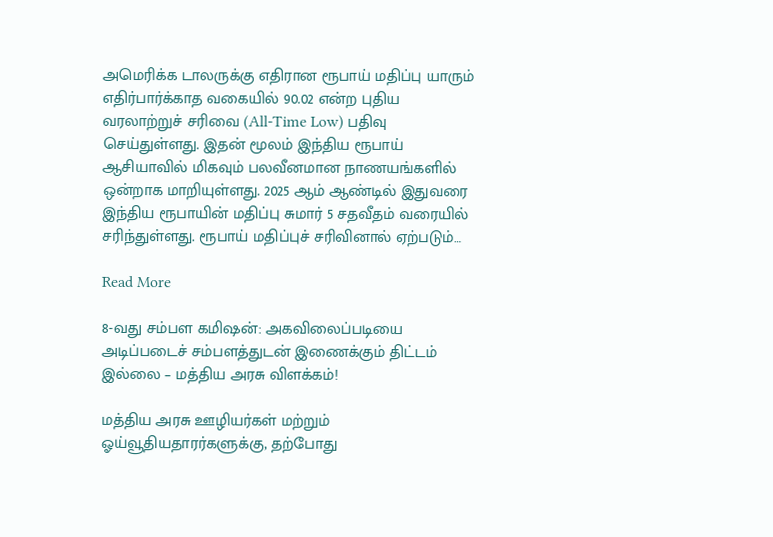அமெரிக்க டாலருக்கு எதிரான ரூபாய் மதிப்பு யாரும் எதிர்பார்க்காத வகையில் 90.02 என்ற புதிய வரலாற்றுச் சரிவை (All-Time Low) பதிவு செய்துள்ளது. இதன் மூலம் இந்திய ரூபாய் ஆசியாவில் மிகவும் பலவீனமான நாணயங்களில் ஒன்றாக மாறியுள்ளது. 2025 ஆம் ஆண்டில் இதுவரை இந்திய ரூபாயின் மதிப்பு சுமார் 5 சதவீதம் வரையில் சரிந்துள்ளது. ரூபாய் மதிப்புச் சரிவினால் ஏற்படும்…

Read More

8-வது சம்பள கமிஷன்: அகவிலைப்படியை அடிப்படைச் சம்பளத்துடன் இணைக்கும் திட்டம் இல்லை – மத்திய அரசு விளக்கம்!

மத்திய அரசு ஊழியர்கள் மற்றும் ஓய்வூதியதாரர்களுக்கு, தற்போது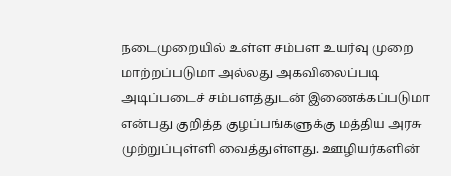நடைமுறையில் உள்ள சம்பள உயர்வு முறை மாற்றப்படுமா அல்லது அகவிலைப்படி அடிப்படைச் சம்பளத்துடன் இணைக்கப்படுமா என்பது குறித்த குழப்பங்களுக்கு மத்திய அரசு முற்றுப்புள்ளி வைத்துள்ளது. ஊழியர்களின்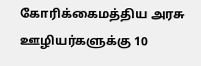கோரிக்கைமத்திய அரசு ஊழியர்களுக்கு 10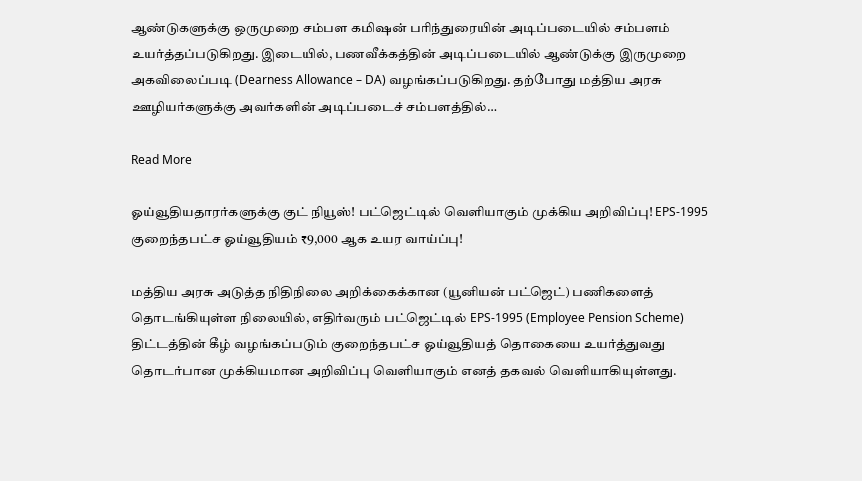ஆண்டுகளுக்கு ஒருமுறை சம்பள கமிஷன் பரிந்துரையின் அடிப்படையில் சம்பளம் உயர்த்தப்படுகிறது. இடையில், பணவீக்கத்தின் அடிப்படையில் ஆண்டுக்கு இருமுறை அகவிலைப்படி (Dearness Allowance – DA) வழங்கப்படுகிறது. தற்போது மத்திய அரசு ஊழியர்களுக்கு அவர்களின் அடிப்படைச் சம்பளத்தில்…

Read More

ஓய்வூதியதாரர்களுக்கு குட் நியூஸ்! பட்ஜெட்டில் வெளியாகும் முக்கிய அறிவிப்பு! EPS-1995 குறைந்தபட்ச ஓய்வூதியம் ₹9,000 ஆக உயர வாய்ப்பு!

மத்திய அரசு அடுத்த நிதிநிலை அறிக்கைக்கான (யூனியன் பட்ஜெட்) பணிகளைத் தொடங்கியுள்ள நிலையில், எதிர்வரும் பட்ஜெட்டில் EPS-1995 (Employee Pension Scheme) திட்டத்தின் கீழ் வழங்கப்படும் குறைந்தபட்ச ஓய்வூதியத் தொகையை உயர்த்துவது தொடர்பான முக்கியமான அறிவிப்பு வெளியாகும் எனத் தகவல் வெளியாகியுள்ளது.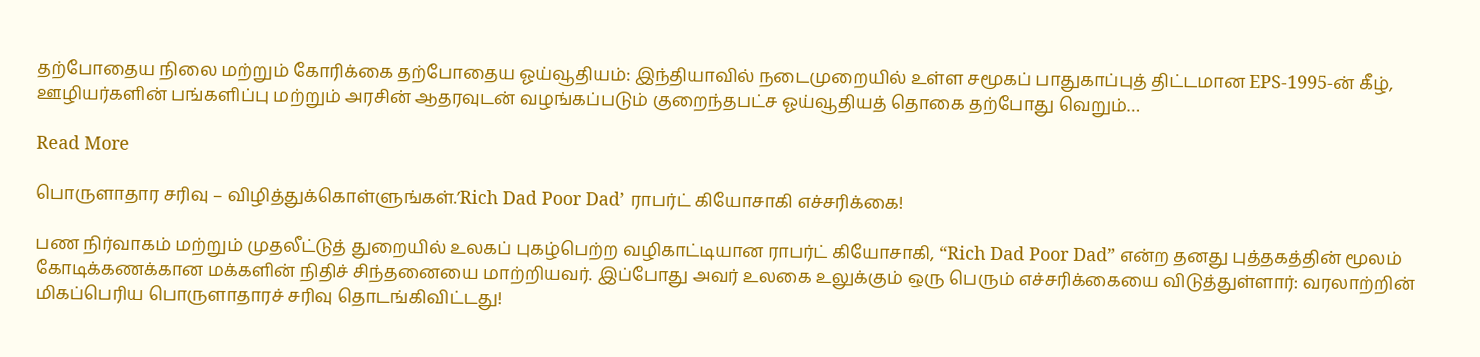தற்போதைய நிலை மற்றும் கோரிக்கை தற்போதைய ஓய்வூதியம்: இந்தியாவில் நடைமுறையில் உள்ள சமூகப் பாதுகாப்புத் திட்டமான EPS-1995-ன் கீழ், ஊழியர்களின் பங்களிப்பு மற்றும் அரசின் ஆதரவுடன் வழங்கப்படும் குறைந்தபட்ச ஓய்வூதியத் தொகை தற்போது வெறும்…

Read More

பொருளாதார சரிவு – விழித்துக்கொள்ளுங்கள்.’Rich Dad Poor Dad’ ராபர்ட் கியோசாகி எச்சரிக்கை!

பண நிர்வாகம் மற்றும் முதலீட்டுத் துறையில் உலகப் புகழ்பெற்ற வழிகாட்டியான ராபர்ட் கியோசாகி, “Rich Dad Poor Dad” என்ற தனது புத்தகத்தின் மூலம் கோடிக்கணக்கான மக்களின் நிதிச் சிந்தனையை மாற்றியவர். இப்போது அவர் உலகை உலுக்கும் ஒரு பெரும் எச்சரிக்கையை விடுத்துள்ளார்: வரலாற்றின் மிகப்பெரிய பொருளாதாரச் சரிவு தொடங்கிவிட்டது!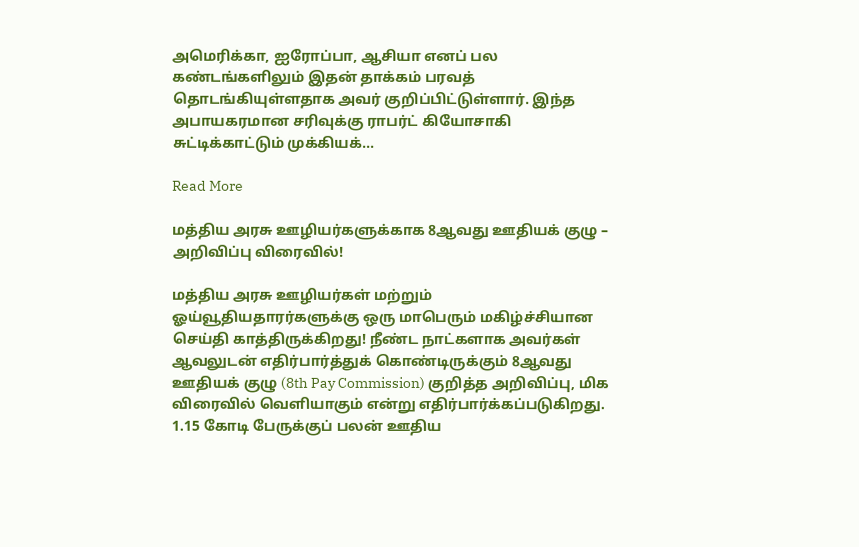அமெரிக்கா, ஐரோப்பா, ஆசியா எனப் பல கண்டங்களிலும் இதன் தாக்கம் பரவத் தொடங்கியுள்ளதாக அவர் குறிப்பிட்டுள்ளார். இந்த அபாயகரமான சரிவுக்கு ராபர்ட் கியோசாகி சுட்டிக்காட்டும் முக்கியக்…

Read More

மத்திய அரசு ஊழியர்களுக்காக 8ஆவது ஊதியக் குழு – அறிவிப்பு விரைவில்!

மத்திய அரசு ஊழியர்கள் மற்றும் ஓய்வூதியதாரர்களுக்கு ஒரு மாபெரும் மகிழ்ச்சியான செய்தி காத்திருக்கிறது! நீண்ட நாட்களாக அவர்கள் ஆவலுடன் எதிர்பார்த்துக் கொண்டிருக்கும் 8ஆவது ஊதியக் குழு (8th Pay Commission) குறித்த அறிவிப்பு, மிக விரைவில் வெளியாகும் என்று எதிர்பார்க்கப்படுகிறது. 1.15 கோடி பேருக்குப் பலன் ஊதிய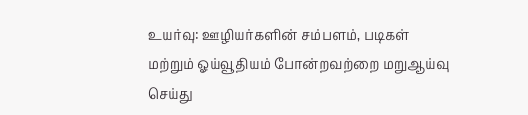உயர்வு: ஊழியர்களின் சம்பளம், படிகள் மற்றும் ஓய்வூதியம் போன்றவற்றை மறுஆய்வு செய்து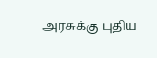அரசுக்கு புதிய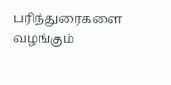பரிந்துரைகளை வழங்கும்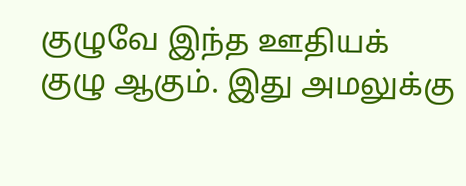குழுவே இந்த ஊதியக் குழு ஆகும். இது அமலுக்கு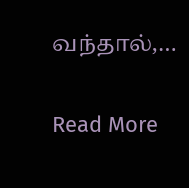வந்தால்,…

Read More